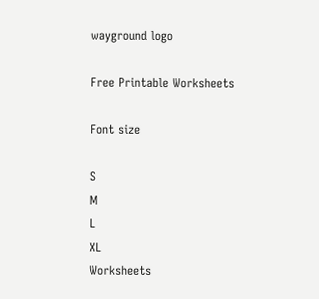wayground logo

Free Printable Worksheets

Font size

S
M
L
XL
Worksheets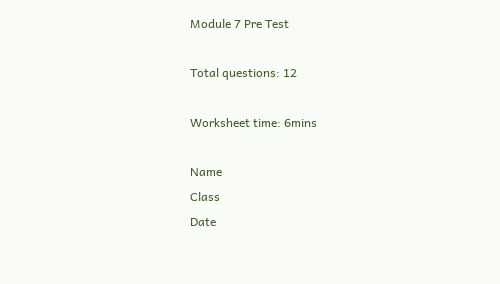Module 7 Pre Test

Total questions: 12

Worksheet time: 6mins

Name
Class
Date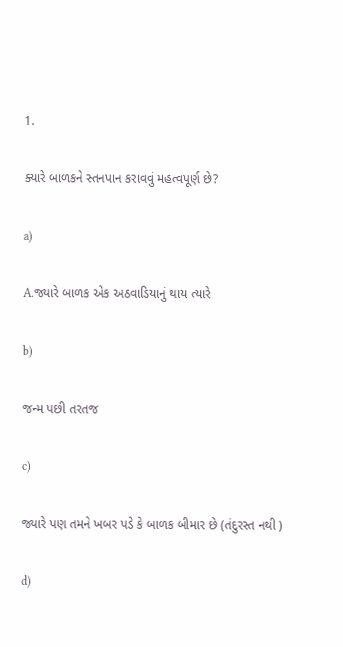1.

ક્યારે બાળકને સ્તનપાન કરાવવું મહત્વપૂર્ણ છે?

a)

A.જ્યારે બાળક એક અઠવાડિયાનું થાય ત્યારે

b)

જન્મ પછી તરતજ

c)

જ્યારે પણ તમને ખબર પડે કે બાળક બીમાર છે (તંદુરસ્ત નથી )

d)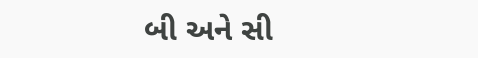બી અને સી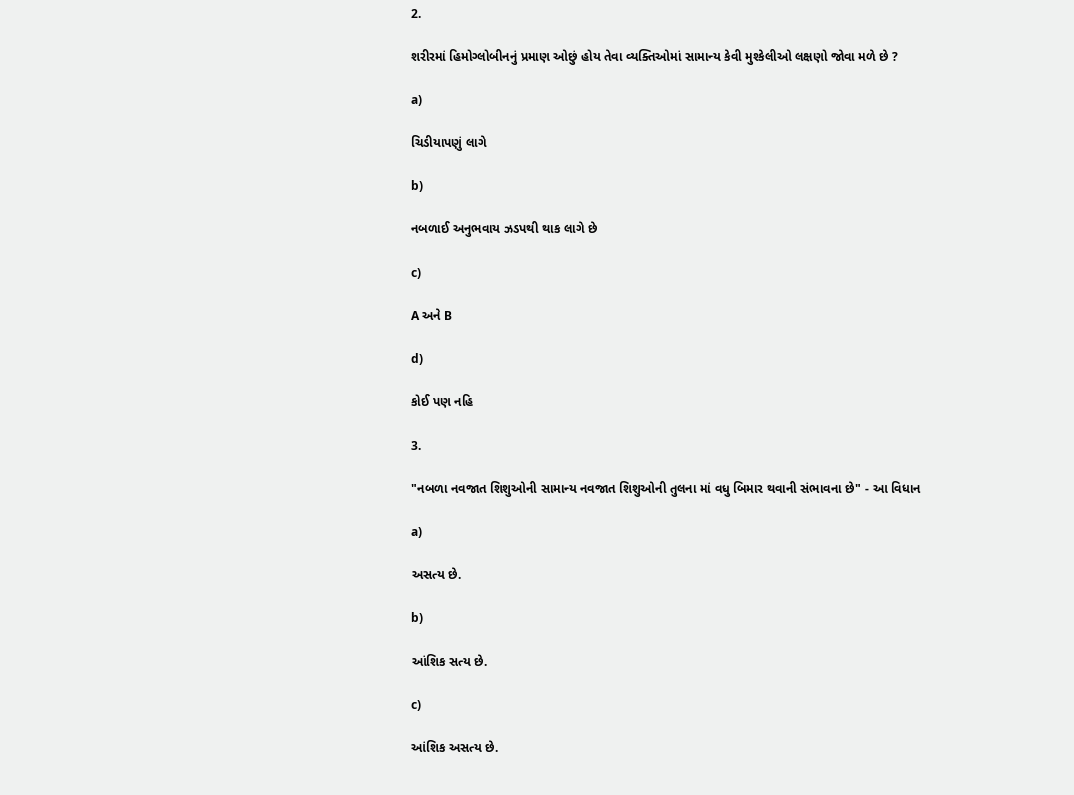2.

શરીરમાં હિમોગ્લોબીનનું પ્રમાણ ઓછું હોય તેવા વ્યક્તિઓમાં સામાન્ય કેવી મુશ્કેલીઓ લક્ષણો જોવા મળે છે ?

a)

ચિડીયાપણું લાગે

b)

નબળાઈ અનુભવાય ઝડપથી થાક લાગે છે

c)

A અને B

d)

કોઈ પણ નહિ

3.

"નબળા નવજાત શિશુઓની સામાન્ય નવજાત શિશુઓની તુલના માં વધુ બિમાર થવાની સંભાવના છે" - આ વિધાન

a)

અસત્ય છે.

b)

આંશિક સત્ય છે.

c)

આંશિક અસત્ય છે.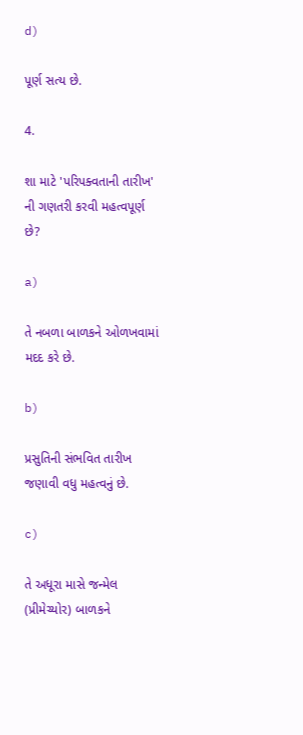d)

પૂર્ણ સત્ય છે.

4.

શા માટે 'પરિપક્વતાની તારીખ' ની ગણતરી કરવી મહત્વપૂર્ણ છે?

a)

તે નબળા બાળકને ઓળખવામાં મદદ કરે છે.

b)

પ્રસુતિની સંભવિત તારીખ જણાવી વધુ મહત્વનું છે.

c)

તે અધૂરા માસે જન્મેલ (પ્રીમેચ્યોર) બાળકને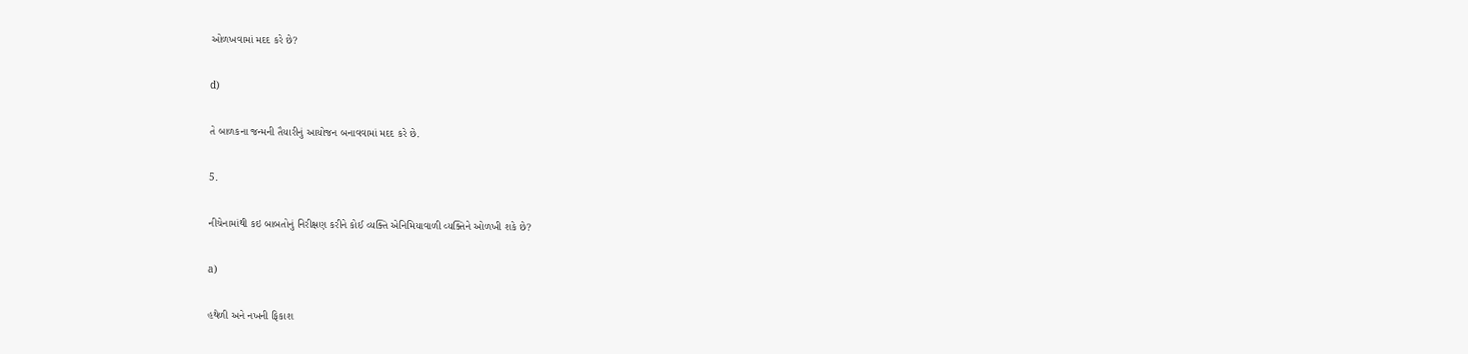ઓળખવામાં મદદ કરે છે?

d)

તે બાળકના જન્મની તૈયારીનું આયોજન બનાવવામાં મદદ કરે છે.

5.

નીચેનામાંથી કઇ બાબતોનું નિરીક્ષણ કરીને કોઈ વ્યક્તિ એનિમિયાવાળી વ્યક્તિને ઓળખી શકે છે?

a)

હથેળી અને નખની ફિકાશ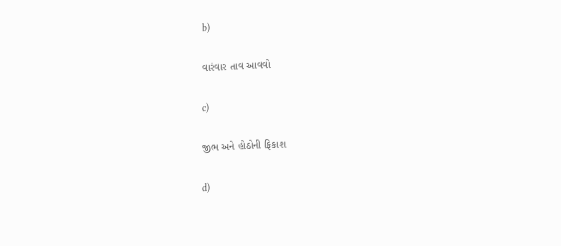b)

વારંવાર તાવ આવવો

c)

જીભ અને હોઠોની ફિકાશ

d)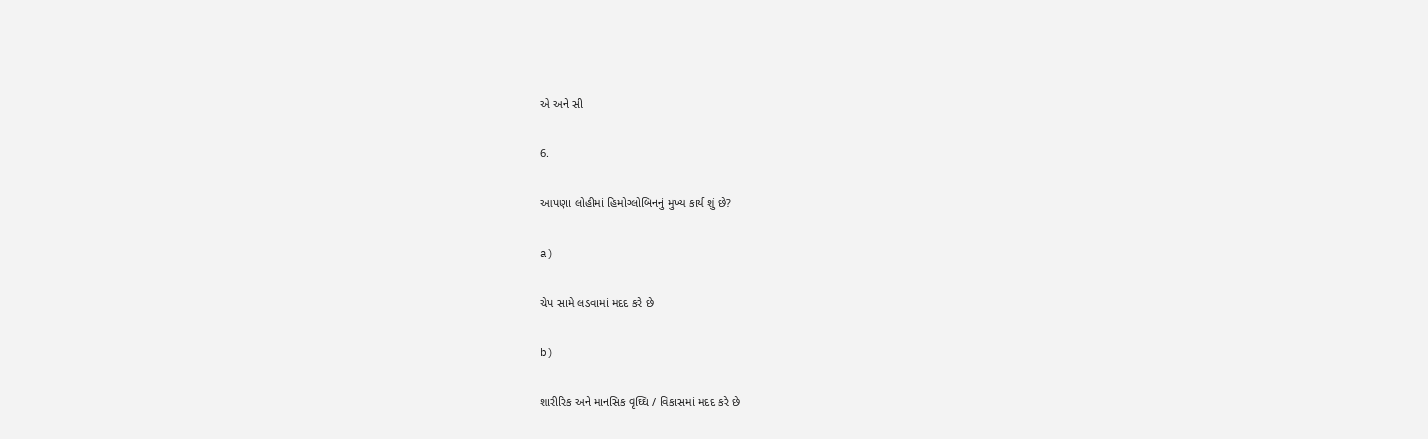એ અને સી

6.

આપણા લોહીમાં હિમોગ્લોબિનનું મુખ્ય કાર્ય શું છે?

a)

ચેપ સામે લડવામાં મદદ કરે છે

b)

શારીરિક અને માનસિક વૃઘ્ઘિ / વિકાસમાં મદદ કરે છે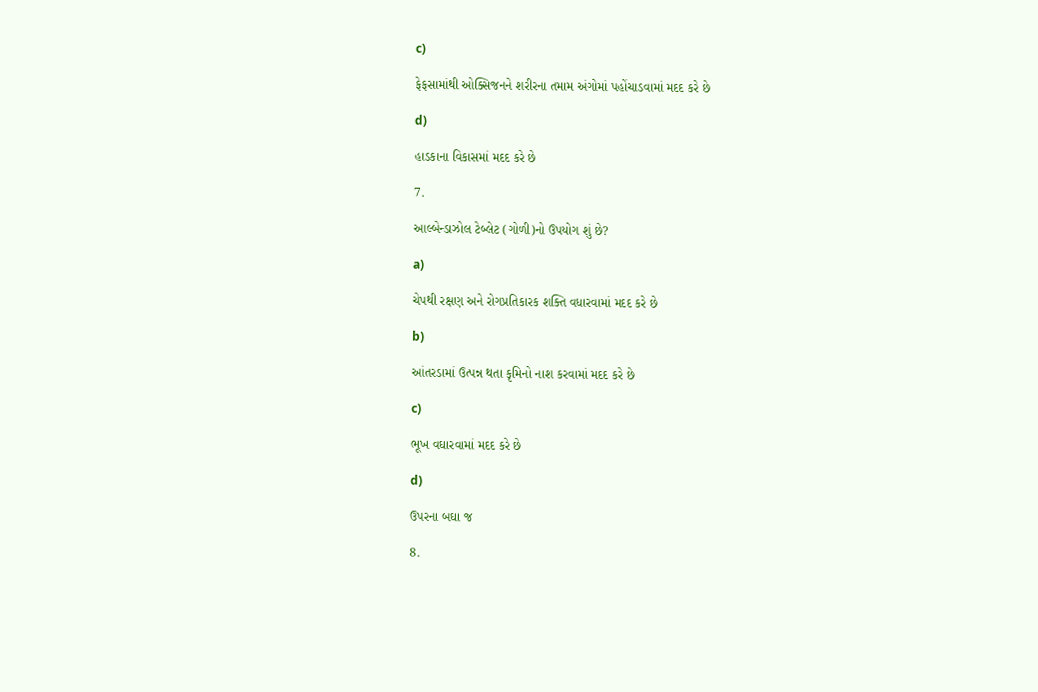c)

ફેફસામાંથી ઓક્સિજનને શરીરના તમામ અંગોમાં પહોંચાડવામાં મદદ કરે છે

d)

હાડકાના વિકાસમાં મદદ કરે છે

7.

આલ્બેન્ડાઝોલ ટેબ્લેટ (ગોળી)નો ઉપયોગ શું છે?

a)

ચેપથી રક્ષણ અને રોગપ્રતિકારક શક્તિ વધારવામાં મદદ કરે છે

b)

આંતરડામાં ઉત્પન્ન થતા કૃમિનો નાશ કરવામાં મદદ કરે છે

c)

ભૂખ વઘારવામાં મદદ કરે છે

d)

ઉપરના બઘા જ

8.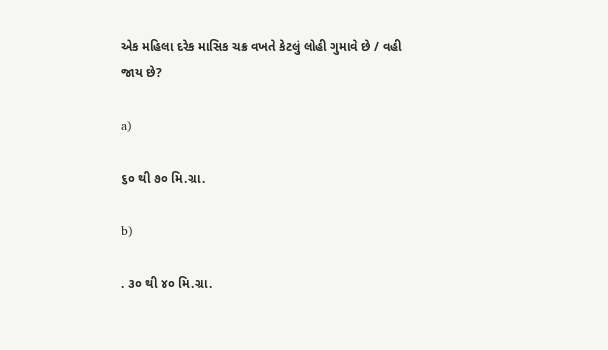એક મહિલા દરેક માસિક ચક્ર વખતે કેટલું લોહી ગુમાવે છે / વહી જાય છે?

a)

૬૦ થી ૭૦ મિ.ગ્રા.

b)

. ૩૦ થી ૪૦ મિ.ગ્રા.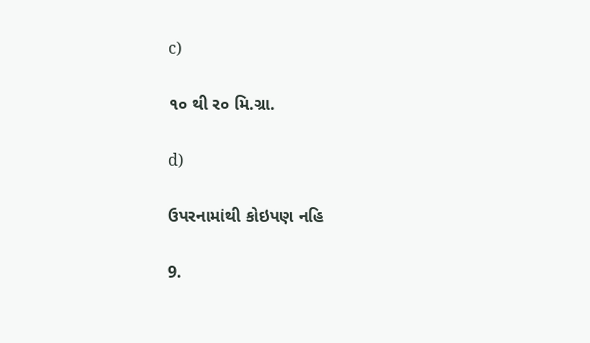c)

૧૦ થી ર૦ મિ.ગ્રા.

d)

ઉપરનામાંથી કોઇપણ નહિ

9.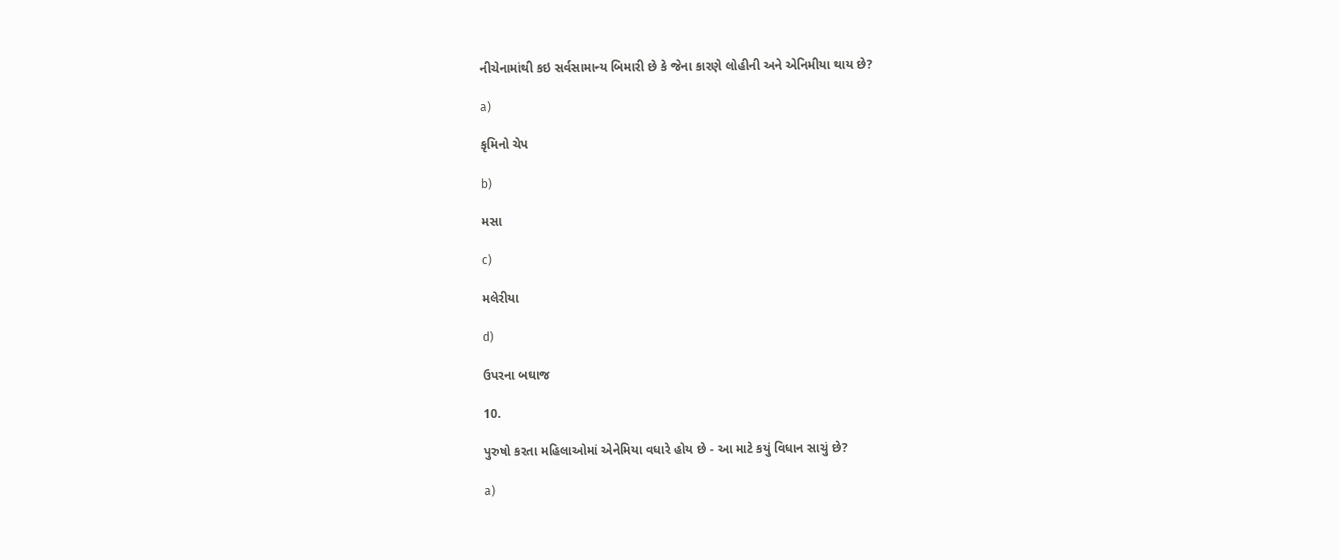નીચેનામાંથી કઇ સર્વસામાન્ય બિમારી છે કે જેના કારણે લોહીની અને એનિમીયા થાય છે?

a)

કૃમિનો ચેપ

b)

મસા

c)

મલેરીયા

d)

ઉપરના બઘાજ

10.

પુરુષો કરતા મહિલાઓમાં એનેમિયા વધારે હોય છે - આ માટે કયું વિધાન સાચું છે?

a)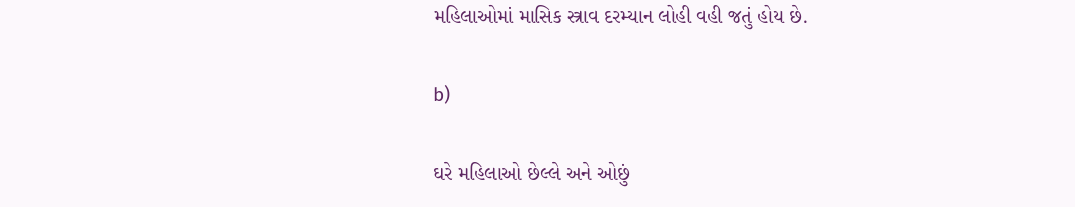મહિલાઓમાં માસિક સ્ત્રાવ દરમ્યાન લોહી વહી જતું હોય છે.

b)

ઘરે મહિલાઓ છેલ્લે અને ઓછું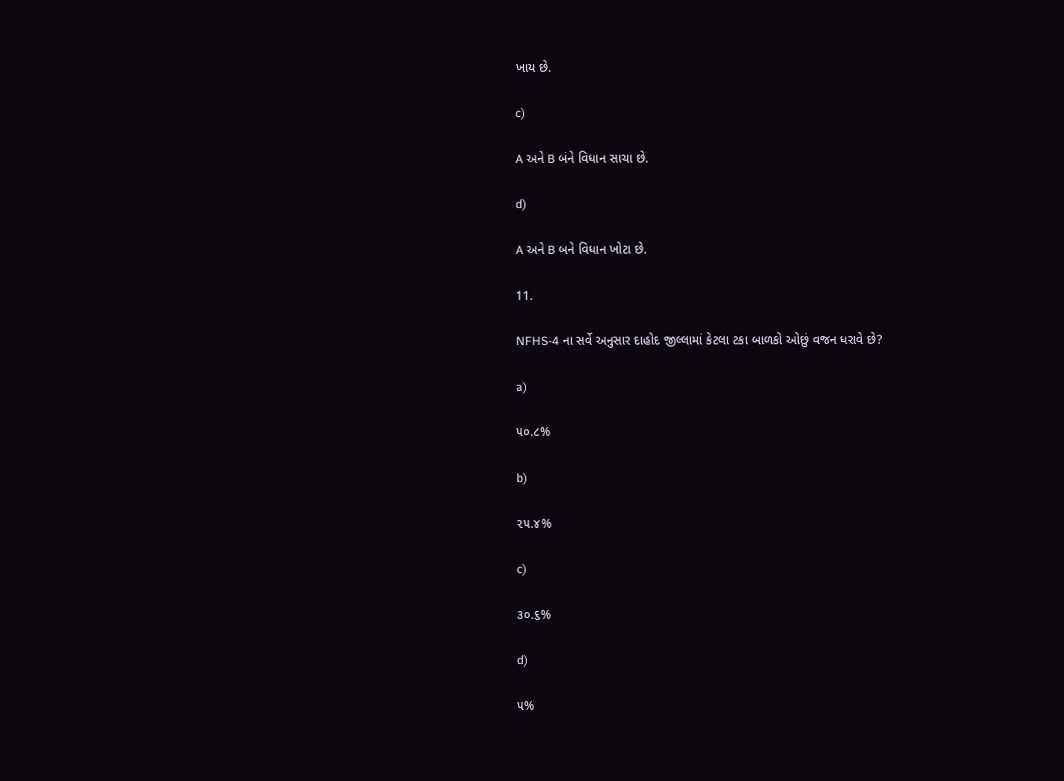ખાય છે.

c)

A અને B બંને વિધાન સાચા છે.

d)

A અને B બને વિધાન ખોટા છે.

11.

NFHS-4 ના સર્વે અનુસાર દાહોદ જીલ્લામાં કેટલા ટકા બાળકો ઓછું વજન ધરાવે છે?

a)

૫૦.૮%

b)

૨૫.૪%

c)

૩૦.૬%

d)

૫%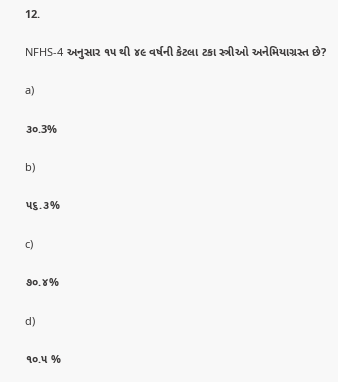12.

NFHS-4 અનુસાર ૧૫ થી ૪૯ વર્ષની કેટલા ટકા સ્ત્રીઓ અનેમિયાગ્રસ્ત છે?

a)

૩૦.3%

b)

૫૬.૩%

c)

૭૦.૪%

d)

૧૦.૫ %